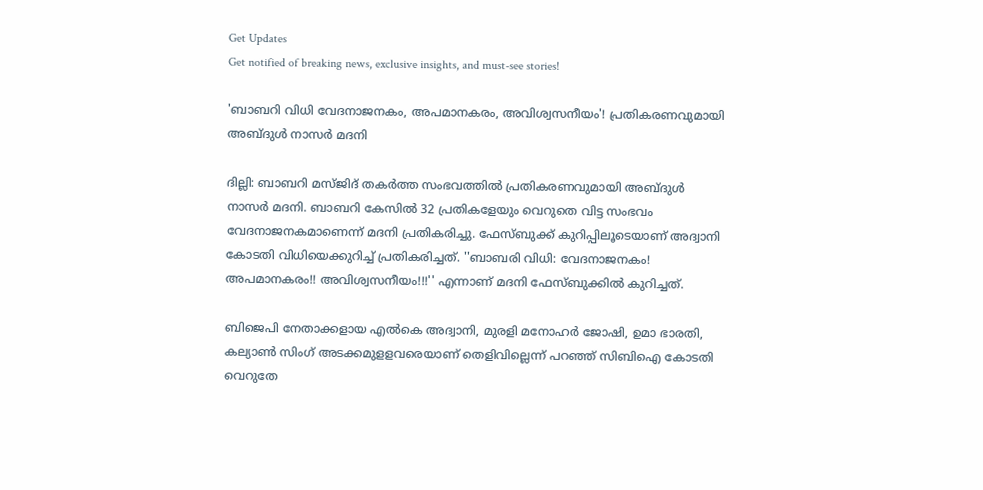Get Updates
Get notified of breaking news, exclusive insights, and must-see stories!

'ബാബറി വിധി വേദനാജനകം, അപമാനകരം, അവിശ്വസനീയം'! പ്രതികരണവുമായി അബ്ദുള്‍ നാസര്‍ മദനി

ദില്ലി: ബാബറി മസ്ജിദ് തകര്‍ത്ത സംഭവത്തില്‍ പ്രതികരണവുമായി അബ്ദുള്‍ നാസര്‍ മദനി. ബാബറി കേസില്‍ 32 പ്രതികളേയും വെറുതെ വിട്ട സംഭവം വേദനാജനകമാണെന്ന് മദനി പ്രതികരിച്ചു. ഫേസ്ബുക്ക് കുറിപ്പിലൂടെയാണ് അദ്വാനി കോടതി വിധിയെക്കുറിച്ച് പ്രതികരിച്ചത്. ''ബാബരി വിധി: വേദനാജനകം! അപമാനകരം!! അവിശ്വസനീയം!!!'' എന്നാണ് മദനി ഫേസ്ബുക്കിൽ കുറിച്ചത്.

ബിജെപി നേതാക്കളായ എല്‍കെ അദ്വാനി, മുരളി മനോഹര്‍ ജോഷി, ഉമാ ഭാരതി, കല്യാണ്‍ സിംഗ് അടക്കമുളളവരെയാണ് തെളിവില്ലെന്ന് പറഞ്ഞ് സിബിഐ കോടതി വെറുതേ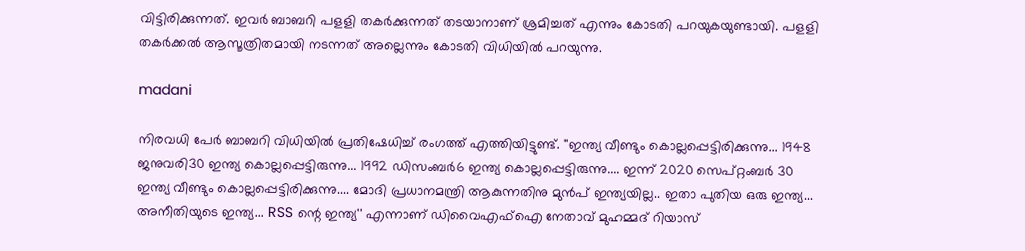വിട്ടിരിക്കുന്നത്. ഇവർ ബാബറി പളളി തകർക്കുന്നത് തടയാനാണ് ശ്രമിച്ചത് എന്നും കോടതി പറയുകയുണ്ടായി. പളളി തകർക്കൽ ആസൂത്രിതമായി നടന്നത് അല്ലെന്നും കോടതി വിധിയിൽ പറയുന്നു.

madani

നിരവധി പേർ ബാബറി വിധിയിൽ പ്രതിഷേധിച്ച് രംഗത്ത് എത്തിയിട്ടുണ്ട്. ''ഇന്ത്യ വീണ്ടും കൊല്ലപ്പെട്ടിരിക്കുന്നു... 1948 ജനുവരി30 ഇന്ത്യ കൊല്ലപ്പെട്ടിരുന്നു... 1992 ഡിസംബർ6 ഇന്ത്യ കൊല്ലപ്പെട്ടിരുന്നു.... ഇന്ന് 2020 സെപ്റ്റംബർ 30 ഇന്ത്യ വീണ്ടും കൊല്ലപ്പെട്ടിരിക്കുന്നു.... മോദി പ്രധാനമന്ത്രി ആകുന്നതിനു മുൻപ് ഇന്ത്യയില്ല.. ഇതാ പുതിയ ഒരു ഇന്ത്യ... അനീതിയുടെ ഇന്ത്യ... RSS ന്റെ ഇന്ത്യ'' എന്നാണ് ഡിവൈഎഫ്ഐ നേതാവ് മുഹമ്മദ് റിയാസ്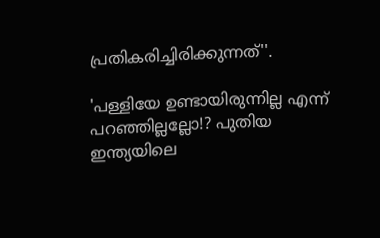പ്രതികരിച്ചിരിക്കുന്നത്''.

'പള്ളിയേ ഉണ്ടായിരുന്നില്ല എന്ന് പറഞ്ഞില്ലല്ലോ!? പുതിയ ഇന്ത്യയിലെ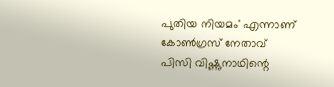പുതിയ നിയമം' എന്നാണ് കോൺഗ്രസ് നേതാവ് പിസി വിഷ്ണുനാഥിന്റെ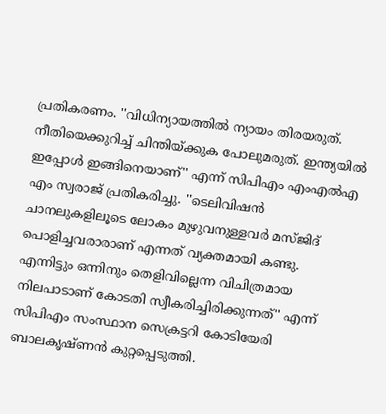പ്രതികരണം. ''വിധിന്യായത്തിൽ ന്യായം തിരയരുത്. നീതിയെക്കുറിച്ച് ചിന്തിയ്ക്കുക പോലുമരുത്. ഇന്ത്യയിൽ ഇപ്പോൾ ഇങ്ങിനെയാണ്'' എന്ന് സിപിഎം എംഎൽഎ എം സ്വരാജ് പ്രതികരിച്ചു. ''ടെലിവിഷൻ ചാനലുകളിലൂടെ ലോകം മുഴുവനുള്ളവർ മസ്ജിദ് പൊളിച്ചവരാരാണ് എന്നത് വ്യക്തമായി കണ്ടു. എന്നിട്ടും ഒന്നിനും തെളിവില്ലെന്ന വിചിത്രമായ നിലപാടാണ് കോടതി സ്വീകരിച്ചിരിക്കുന്നത്'' എന്ന് സിപിഎം സംസ്ഥാന സെക്രട്ടറി കോടിയേരി ബാലകൃഷ്ണൻ കുറ്റപ്പെടുത്തി.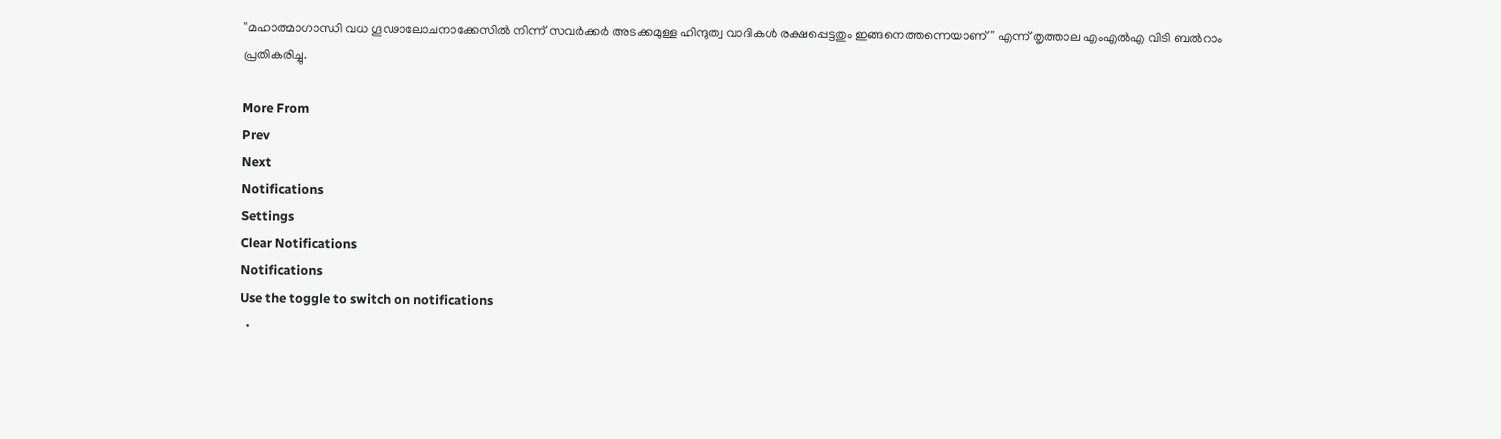''മഹാത്മാഗാന്ധി വധ ഗൂഢാലോചനാക്കേസിൽ നിന്ന് സവർക്കർ അടക്കമുള്ള ഹിന്ദുത്വ വാദികൾ രക്ഷപ്പെട്ടതും ഇങ്ങനെത്തന്നെയാണ്'' എന്ന് തൃത്താല എംഎൽഎ വിടി ബൽറാം പ്രതികരിച്ചു.

More From
Prev
Next
Notifications
Settings
Clear Notifications
Notifications
Use the toggle to switch on notifications
  •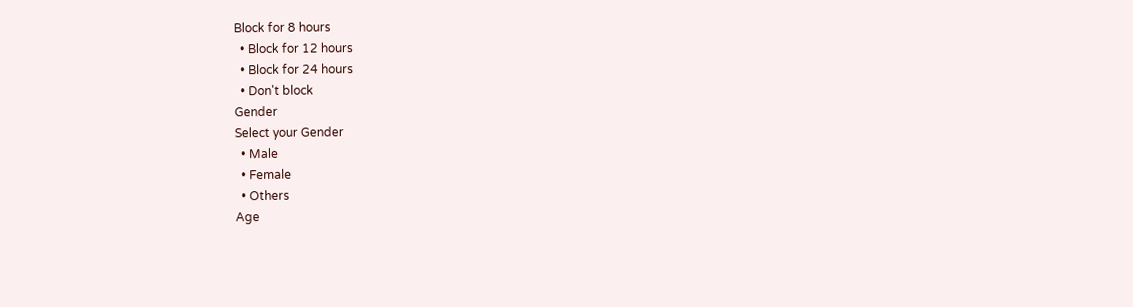Block for 8 hours
  • Block for 12 hours
  • Block for 24 hours
  • Don't block
Gender
Select your Gender
  • Male
  • Female
  • Others
Age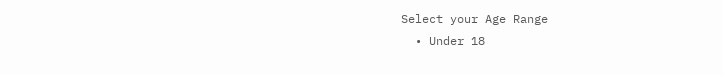Select your Age Range
  • Under 18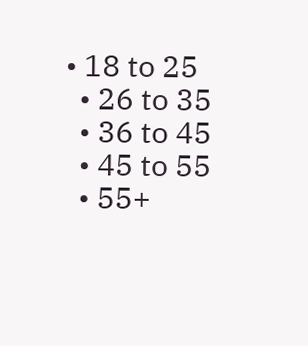• 18 to 25
  • 26 to 35
  • 36 to 45
  • 45 to 55
  • 55+